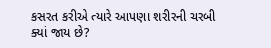કસરત કરીએ ત્યારે આપણા શરીરની ચરબી ક્યાં જાય છે?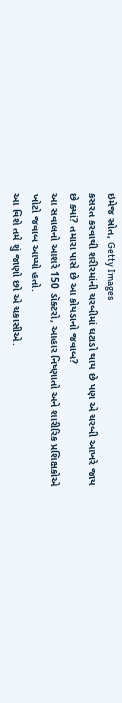ઇમેજ સ્રોત, Getty Images
કસરત કરવાથી શરીરમાંની ચરબીમાં ઘટાડો થાય છે પણ એ ચરબી આખરે જાય છે ક્યાં? તમારા પાસે છે આ કોયડાનો જવાબ?
આ સવાલનો આશરે 150 ડૉક્ટરો, આહાર નિષ્ણાતો અને શારીરિક પ્રશિક્ષકોએ ખોટો જવાબ આપ્યો હતો.
આ વિશે તમે શું જાણો છો એ ચકાસીએ.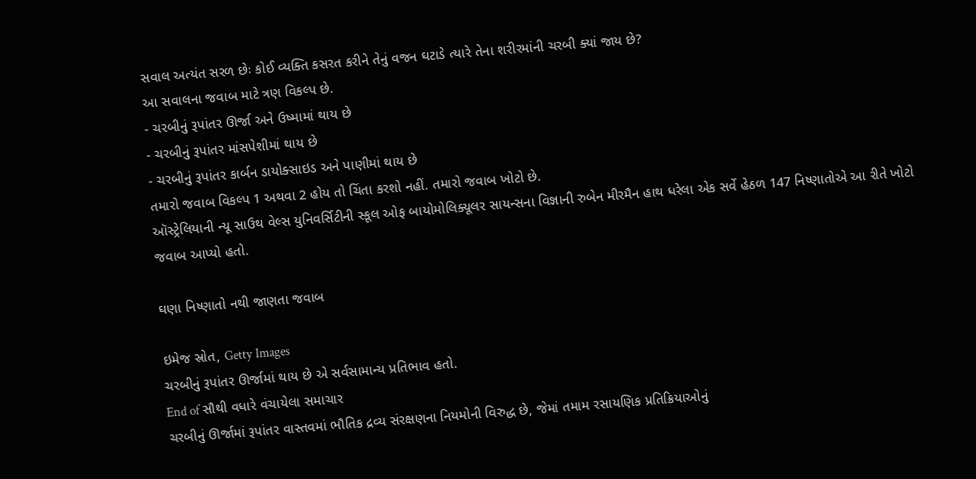સવાલ અત્યંત સરળ છેઃ કોઈ વ્યક્તિ કસરત કરીને તેનું વજન ઘટાડે ત્યારે તેના શરીરમાંની ચરબી ક્યાં જાય છે?
આ સવાલના જવાબ માટે ત્રણ વિકલ્પ છે.
- ચરબીનું રૂપાંતર ઊર્જા અને ઉષ્મામાં થાય છે
- ચરબીનું રૂપાંતર માંસપેશીમાં થાય છે
- ચરબીનું રૂપાંતર કાર્બન ડાયોક્સાઇડ અને પાણીમાં થાય છે
તમારો જવાબ વિકલ્પ 1 અથવા 2 હોય તો ચિંતા કરશો નહીં. તમારો જવાબ ખોટો છે.
ઑસ્ટ્રેલિયાની ન્યૂ સાઉથ વેલ્સ યુનિવર્સિટીની સ્કૂલ ઓફ બાયોમોલિક્યૂલર સાયન્સના વિજ્ઞાની રુબેન મીરમૈન હાથ ધરેલા એક સર્વે હેઠળ 147 નિષ્ણાતોએ આ રીતે ખોટો જવાબ આપ્યો હતો.

ઘણા નિષ્ણાતો નથી જાણતા જવાબ

ઇમેજ સ્રોત, Getty Images
ચરબીનું રૂપાંતર ઊર્જામાં થાય છે એ સર્વસામાન્ય પ્રતિભાવ હતો.
End of સૌથી વધારે વંચાયેલા સમાચાર
ચરબીનું ઊર્જામાં રૂપાંતર વાસ્તવમાં ભૌતિક દ્રવ્ય સંરક્ષણના નિયમોની વિરુદ્ધ છે, જેમાં તમામ રસાયણિક પ્રતિક્રિયાઓનું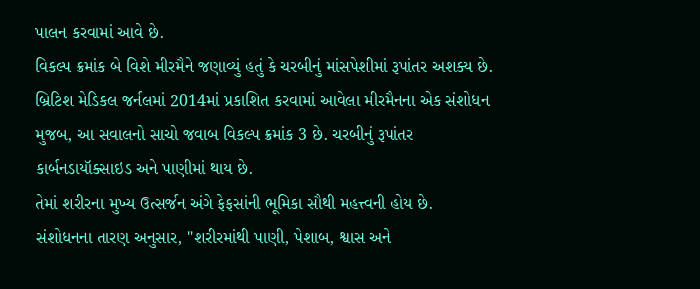પાલન કરવામાં આવે છે.
વિકલ્પ ક્રમાંક બે વિશે મીરમૈને જણાવ્યું હતું કે ચરબીનું માંસપેશીમાં રૂપાંતર અશક્ય છે.
બ્રિટિશ મેડિકલ જર્નલમાં 2014માં પ્રકાશિત કરવામાં આવેલા મીરમૈનના એક સંશોધન મુજબ, આ સવાલનો સાચો જવાબ વિકલ્પ ક્રમાંક 3 છે. ચરબીનું રૂપાંતર કાર્બનડાયૉક્સાઇડ અને પાણીમાં થાય છે.
તેમાં શરીરના મુખ્ય ઉત્સર્જન અંગે ફેફસાંની ભૂમિકા સૌથી મહત્ત્વની હોય છે.
સંશોધનના તારણ અનુસાર, "શરીરમાંથી પાણી, પેશાબ, શ્વાસ અને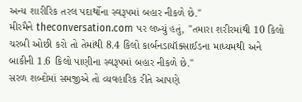અન્ય શારીરિક તરલ પદાર્થોના સ્વરૂપમાં બહાર નીકળે છે."
મીરમૈને theconversation.com પર લખ્યું હતું, "તમારા શરીરમાંથી 10 કિલો ચરબી ઓછી કરો તો તેમાંથી 8.4 કિલો કાર્બનડાયૉક્સાઈડના માધ્યમથી અને બાકીની 1.6 કિલો પાણીના સ્વરૂપમાં બહાર નીકળે છે."
સરળ શબ્દોમાં સમજીએ તો વ્યવહારિક રીતે આપણે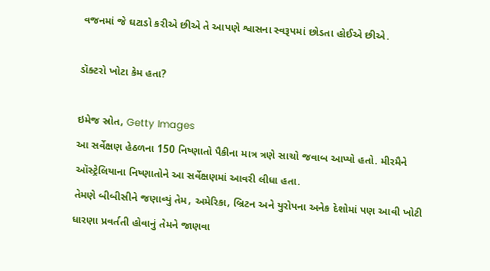વજનમાં જે ઘટાડો કરીએ છીએ તે આપણે શ્વાસના સ્વરૂપમાં છોડતા હોઈએ છીએ.

ડૉક્ટરો ખોટા કેમ હતા?

ઇમેજ સ્રોત, Getty Images
આ સર્વેક્ષણ હેઠળના 150 નિષ્ણાતો પૈકીના માત્ર ત્રણે સાચો જવાબ આપ્યો હતો. મીરમૈને ઑસ્ટ્રેલિયાના નિષ્ણાતોને આ સર્વેક્ષણમાં આવરી લીધા હતા.
તેમણે બીબીસીને જણાવ્યું તેમ, અમેરિકા, બ્રિટન અને યુરોપના અનેક દેશોમાં પણ આવી ખોટી ધારણા પ્રવર્તતી હોવાનું તેમને જાણવા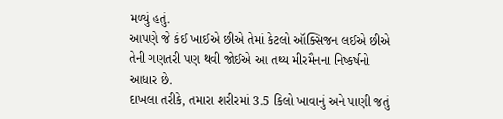મળ્યું હતું.
આપણે જે કંઈ ખાઈએ છીએ તેમાં કેટલો ઑક્સિજન લઈએ છીએ તેની ગણતરી પણ થવી જોઈએ આ તથ્ય મીરમૈનના નિષ્કર્ષનો આધાર છે.
દાખલા તરીકે, તમારા શરીરમાં 3.5 કિલો ખાવાનું અને પાણી જતું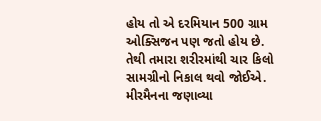હોય તો એ દરમિયાન 500 ગ્રામ ઓક્સિજન પણ જતો હોય છે.
તેથી તમારા શરીરમાંથી ચાર કિલો સામગ્રીનો નિકાલ થવો જોઈએ.
મીરમૈનના જણાવ્યા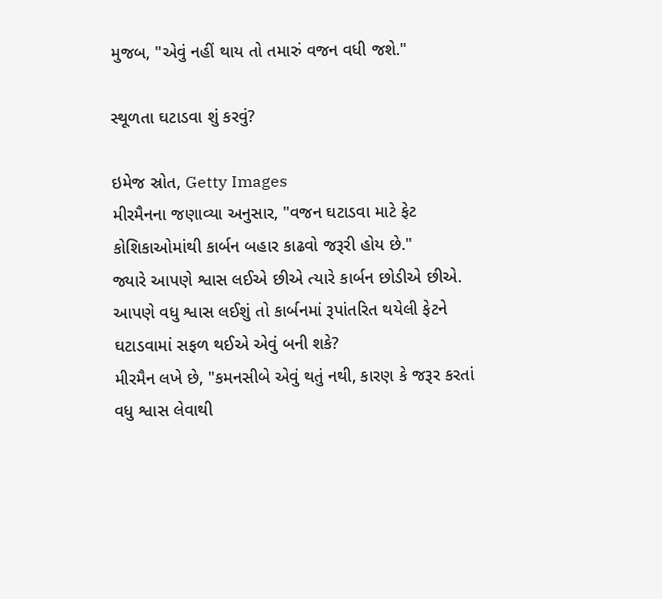મુજબ, "એવું નહીં થાય તો તમારું વજન વધી જશે."

સ્થૂળતા ઘટાડવા શું કરવું?

ઇમેજ સ્રોત, Getty Images
મીરમૈનના જણાવ્યા અનુસાર, "વજન ઘટાડવા માટે ફેટ કોશિકાઓમાંથી કાર્બન બહાર કાઢવો જરૂરી હોય છે."
જ્યારે આપણે શ્વાસ લઈએ છીએ ત્યારે કાર્બન છોડીએ છીએ. આપણે વધુ શ્વાસ લઈશું તો કાર્બનમાં રૂપાંતરિત થયેલી ફેટને ઘટાડવામાં સફળ થઈએ એવું બની શકે?
મીરમૈન લખે છે, "કમનસીબે એવું થતું નથી, કારણ કે જરૂર કરતાં વધુ શ્વાસ લેવાથી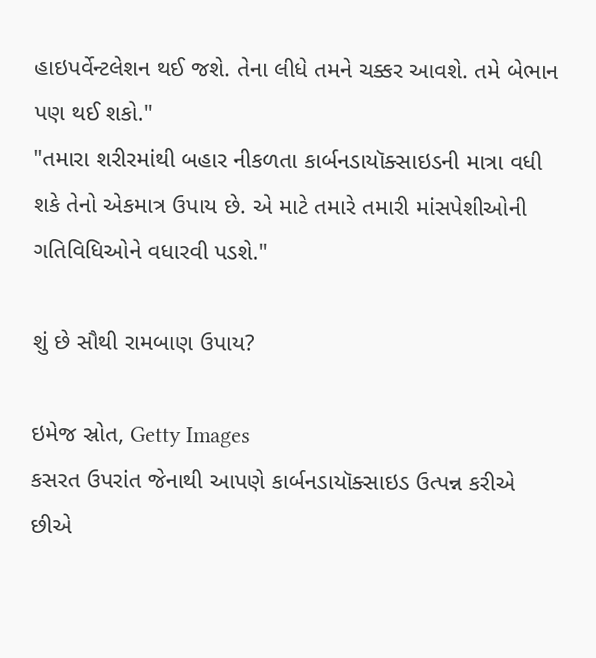હાઇપર્વેન્ટલેશન થઈ જશે. તેના લીધે તમને ચક્કર આવશે. તમે બેભાન પણ થઈ શકો."
"તમારા શરીરમાંથી બહાર નીકળતા કાર્બનડાયૉક્સાઇડની માત્રા વધી શકે તેનો એકમાત્ર ઉપાય છે. એ માટે તમારે તમારી માંસપેશીઓની ગતિવિધિઓને વધારવી પડશે."

શું છે સૌથી રામબાણ ઉપાય?

ઇમેજ સ્રોત, Getty Images
કસરત ઉપરાંત જેનાથી આપણે કાર્બનડાયૉક્સાઇડ ઉત્પન્ન કરીએ છીએ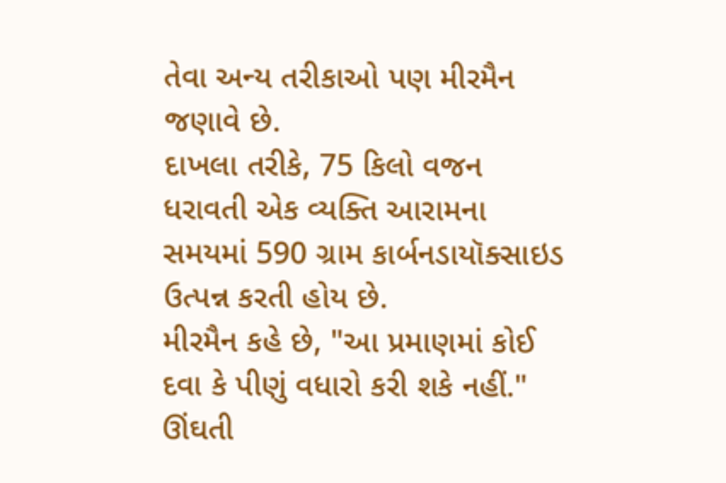તેવા અન્ય તરીકાઓ પણ મીરમૈન જણાવે છે.
દાખલા તરીકે, 75 કિલો વજન ધરાવતી એક વ્યક્તિ આરામના સમયમાં 590 ગ્રામ કાર્બનડાયૉક્સાઇડ ઉત્પન્ન કરતી હોય છે.
મીરમૈન કહે છે, "આ પ્રમાણમાં કોઈ દવા કે પીણું વધારો કરી શકે નહીં."
ઊંઘતી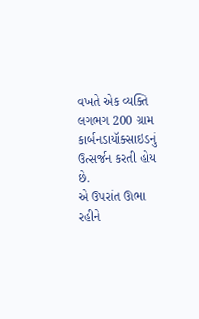વખતે એક વ્યક્તિ લગભગ 200 ગ્રામ કાર્બનડાયૉક્સાઇડનું ઉત્સર્જન કરતી હોય છે.
એ ઉપરાંત ઊભા રહીને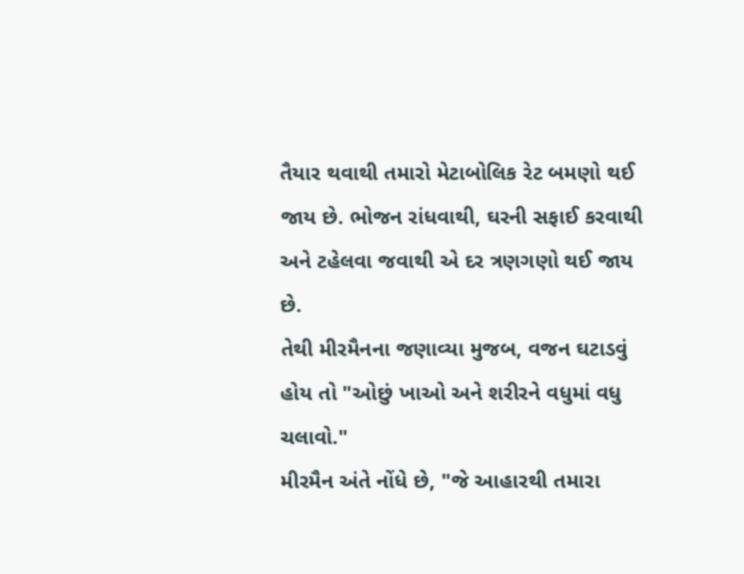તૈયાર થવાથી તમારો મેટાબોલિક રેટ બમણો થઈ જાય છે. ભોજન રાંધવાથી, ઘરની સફાઈ કરવાથી અને ટહેલવા જવાથી એ દર ત્રણગણો થઈ જાય છે.
તેથી મીરમૈનના જણાવ્યા મુજબ, વજન ઘટાડવું હોય તો "ઓછું ખાઓ અને શરીરને વધુમાં વધુ ચલાવો."
મીરમૈન અંતે નોંધે છે, "જે આહારથી તમારા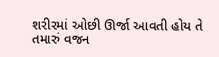શરીરમાં ઓછી ઊર્જા આવતી હોય તે તમારું વજન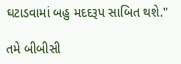ઘટાડવામાં બહુ મદદરૂપ સાબિત થશે."

તમે બીબીસી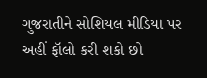ગુજરાતીને સોશિયલ મીડિયા પર અહીં ફૉલો કરી શકો છો